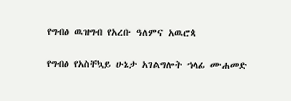የግብፅ ዉዝግብ የአረቡ ዓለምና አዉሮጳ

የግብፅ የአስቸኳይ ሁኔታ አገልግሎት ኀላፊ ሙሐመድ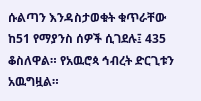ሱልጣን እንዳስታወቁት ቁጥራቸው ከ51 የማያንስ ሰዎች ሲገደሉ፤ 435 ቆስለዋል። የአዉሮጳ ኅብረት ድርጊቱን አዉግዟል።